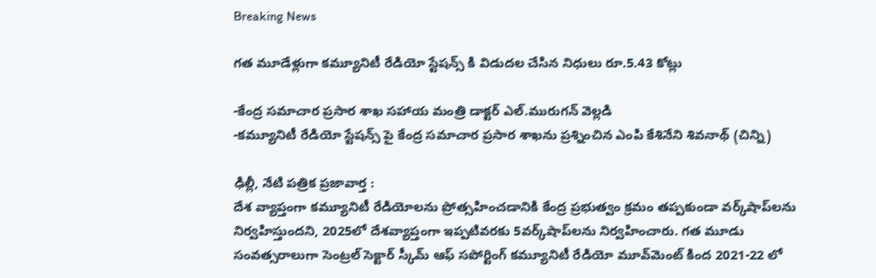Breaking News

గ‌త మూడేళ్లుగా క‌మ్యూనిటీ రేడియో స్టేష‌న్స్ కి విడుద‌ల చేసిన నిధులు రూ.5.43 కోట్లు

-కేంద్ర స‌మాచార ప్ర‌సార శాఖ స‌హాయ మంత్రి డాక్ట‌ర్ ఎల్.మురుగ‌న్ వెల్ల‌డి
-క‌మ్యూనిటీ రేడియో స్టేష‌న్స్ పై కేంద్ర స‌మాచార ప్ర‌సార శాఖను ప్ర‌శ్నించిన ఎంపి కేశినేని శివ‌నాథ్ (చిన్ని)

ఢిల్లీ, నేటి పత్రిక ప్రజావార్త :
దేశ వ్యాప్తంగా కమ్యూనిటీ రేడియోలను ప్రోత్సహించడానికి కేంద్ర‌ ప్రభుత్వం క్రమం తప్పకుండా వర్క్‌షాప్‌లను నిర్వహిస్తుందని, 2025లో దేశవ్యాప్తంగా ఇప్పటివరకు 5వర్క్‌షాప్‌లను నిర్వహించారు. గత మూడు సంవత్సరాలుగా సెంట్రల్ సెక్టార్ స్కీమ్ ఆఫ్ సపోర్టింగ్ కమ్యూనిటీ రేడియో మూవ్‌మెంట్ కింద 2021-22 లో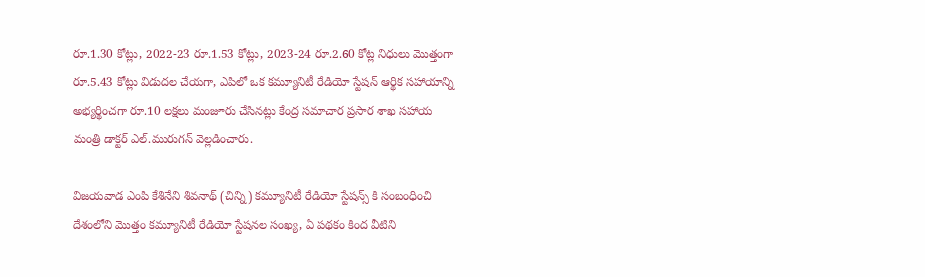రూ.1.30 కోట్లు, 2022-23 రూ.1.53 కోట్లు, 2023-24 రూ.2.60 కోట్ల నిధులు మొత్తంగా రూ.5.43 కోట్లు విడుద‌ల చేయ‌గా, ఎపిలో ఒక క‌మ్యూనిటీ రేడియో స్టేష‌న్ ఆర్థిక స‌హాయాన్ని అభ్యర్థించ‌గా రూ.10 ల‌క్ష‌లు మంజూరు చేసిన‌ట్లు కేంద్ర స‌మాచార ప్ర‌సార శాఖ స‌హాయ మంత్రి డాక్ట‌ర్ ఎల్.మురుగ‌న్ వెల్ల‌డించారు.

విజ‌య‌వాడ ఎంపి కేశినేని శివ‌నాథ్ (చిన్ని) క‌మ్యూనిటీ రేడియో స్టేష‌న్స్ కి సంబంధించి దేశంలోని మొత్తం కమ్యూనిటీ రేడియో స్టేషనల‌ సంఖ్య‌, ఏ ప‌థ‌కం కింద వీటిని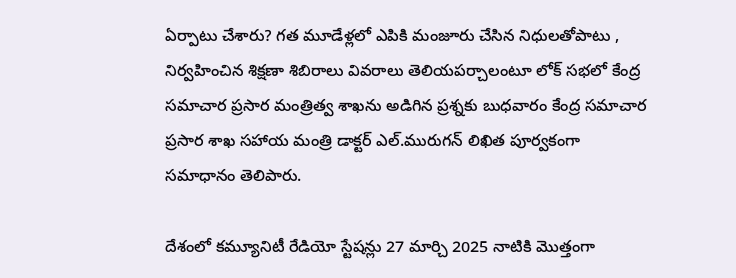ఏర్పాటు చేశారు? గ‌త మూడేళ్ల‌లో ఎపికి మంజూరు చేసిన నిధుల‌తోపాటు , నిర్వ‌హించిన శిక్ష‌ణా శిబిరాలు వివ‌రాలు తెలియ‌ప‌ర్చాలంటూ లోక్ స‌భ‌లో కేంద్ర స‌మాచార ప్ర‌సార మంత్రిత్వ శాఖ‌ను అడిగిన ప్ర‌శ్న‌కు బుధ‌వారం కేంద్ర స‌మాచార ప్ర‌సార శాఖ స‌హాయ మంత్రి డాక్ట‌ర్ ఎల్.మురుగ‌న్ లిఖిత పూర్వ‌కంగా స‌మాధానం తెలిపారు.

దేశంలో క‌మ్యూనిటీ రేడియో స్టేషన్లు 27 మార్చి 2025 నాటికి మొత్తంగా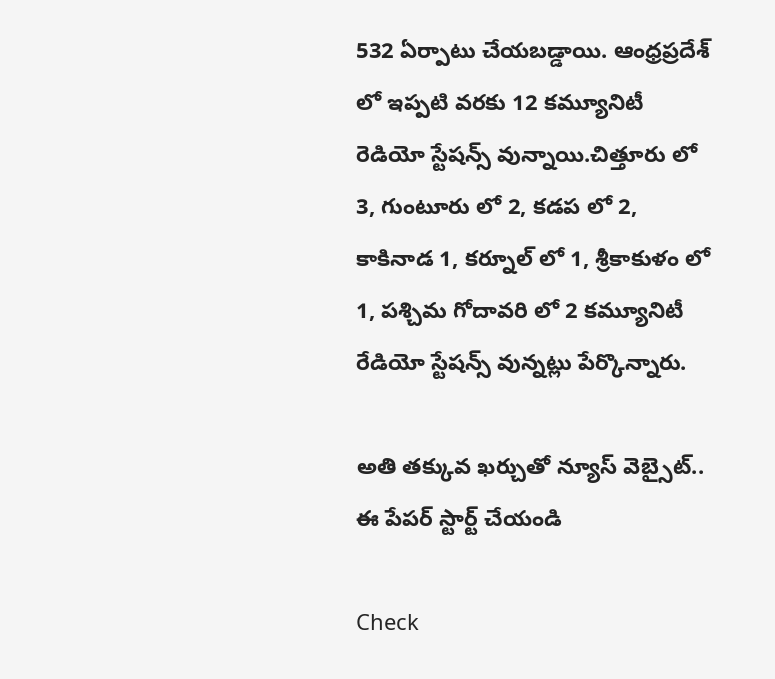532 ఏర్పాటు చేయబడ్డాయి. ఆంధ్ర‌ప్ర‌దేశ్ లో ఇప్ప‌టి వ‌ర‌కు 12 క‌మ్యూనిటీ రెడియో స్టేష‌న్స్ వున్నాయి.చిత్తూరు లో 3, గుంటూరు లో 2, క‌డ‌ప లో 2, కాకినాడ 1, క‌ర్నూల్ లో 1, శ్రీకాకుళం లో 1, ప‌శ్చిమ గోదావ‌రి లో 2 క‌మ్యూనిటీ రేడియో స్టేష‌న్స్ వున్న‌ట్లు పేర్కొన్నారు.

అతి తక్కువ ఖర్చుతో న్యూస్ వెబ్సైట్.. ఈ పేపర్ స్టార్ట్ చేయండి

Check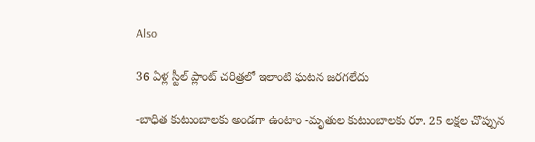Also

36 ఏళ్ల స్టీల్ ప్లాంట్ చరిత్రలో ఇలాంటి ఘటన జరగలేదు

-బాధిత కుటుంబాలకు అండగా ఉంటాం -మృతుల కుటుంబాలకు రూ. 25 లక్షల చొప్పున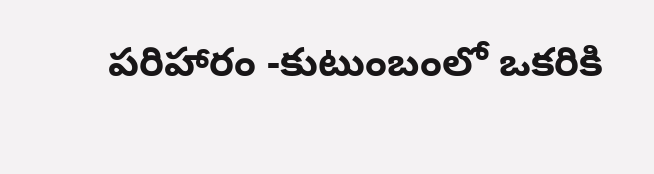పరిహారం -కుటుంబంలో ఒకరికి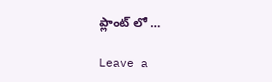ప్లాంట్ లో …

Leave a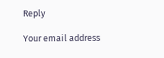Reply

Your email address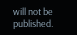will not be published.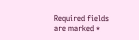Required fields are marked *